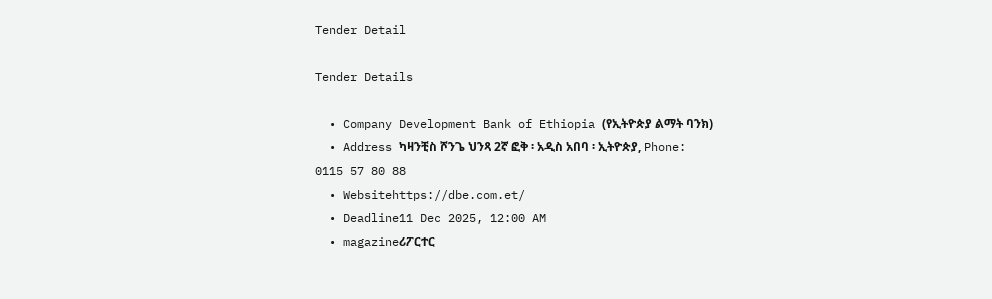Tender Detail

Tender Details

  • Company Development Bank of Ethiopia (የኢትዮጵያ ልማት ባንክ)
  • Address ካዛንቺስ ሾንጌ ህንጻ 2ኛ ፎቅ ፡ አዲስ አበባ ፡ ኢትዮጵያ, Phone: 0115 57 80 88
  • Websitehttps://dbe.com.et/
  • Deadline11 Dec 2025, 12:00 AM
  • magazineሪፖርተር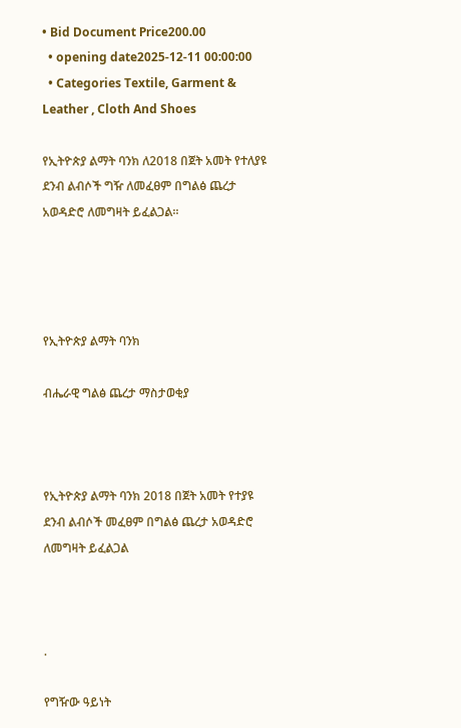• Bid Document Price200.00
  • opening date2025-12-11 00:00:00
  • Categories Textile, Garment & Leather , Cloth And Shoes

የኢትዮጵያ ልማት ባንክ ለ2018 በጀት አመት የተለያዩ ደንብ ልብሶች ግዥ ለመፈፀም በግልፅ ጨረታ አወዳድሮ ለመግዛት ይፈልጋል።




የኢትዮጵያ ልማት ባንክ

ብሔራዊ ግልፅ ጨረታ ማስታወቂያ



የኢትዮጵያ ልማት ባንክ 2018 በጀት አመት የተያዩ ደንብ ልብሶች መፈፀም በግልፅ ጨረታ አወዳድሮ ለመግዛት ይፈልጋል



.

የግዥው ዓይነት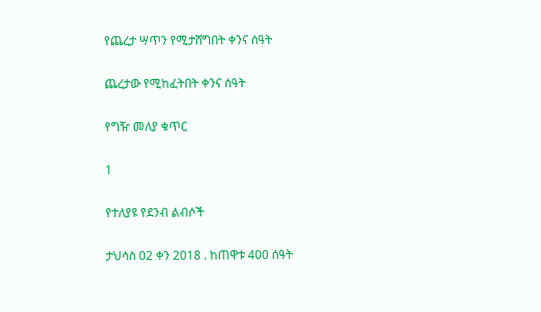የጨረታ ሣጥን የሚታሸግበት ቀንና ሰዓት

ጨረታው የሚከፈትበት ቀንና ሰዓት

የግዥ መለያ ቁጥር

1

የተለያዩ የደንብ ልብሶች

ታህሳስ 02 ቀን 2018 . ከጠዋቱ 400 ሰዓት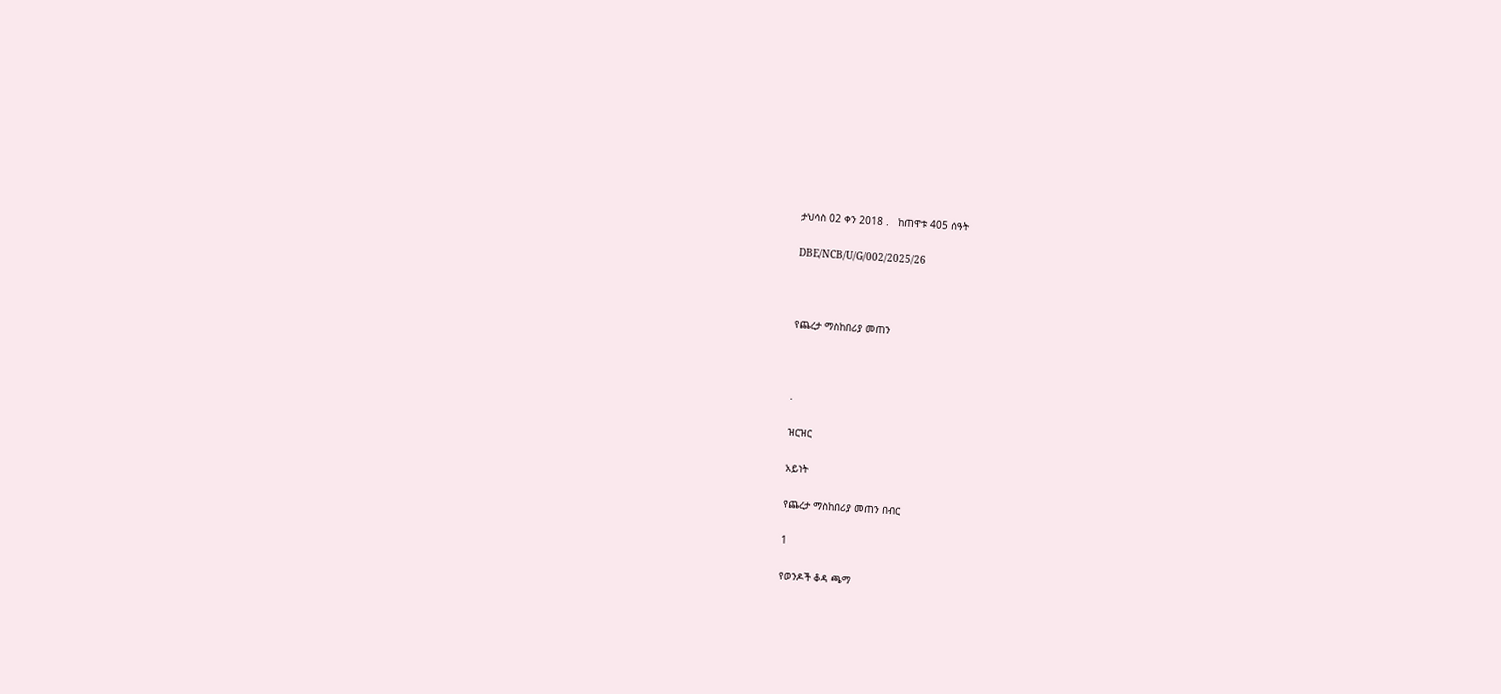ታህሳስ 02 ቀን 2018 .   ከጠዋቱ 405 ሰዓት

DBE/NCB/U/G/002/2025/26



የጨረታ ማስከበሪያ መጠን



.

ዝርዝር

አይነት

የጨረታ ማስከበሪያ መጠን በብር

1

የወንዶች ቆዳ ጫማ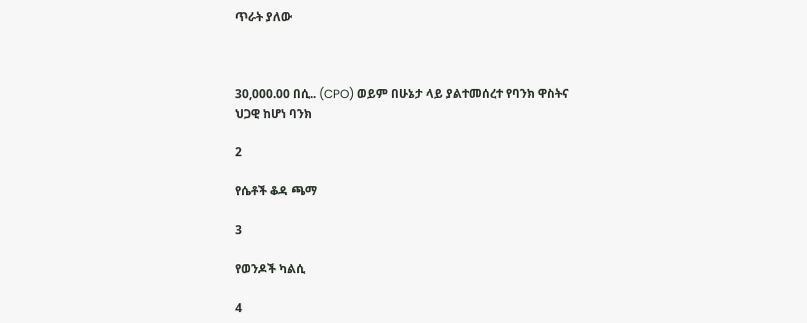ጥራት ያለው



30,000.00 በሲ.. (CPO) ወይም በሁኔታ ላይ ያልተመሰረተ የባንክ ዋስትና ህጋዊ ከሆነ ባንክ

2

የሴቶች ቆዳ ጫማ

3

የወንዶች ካልሲ

4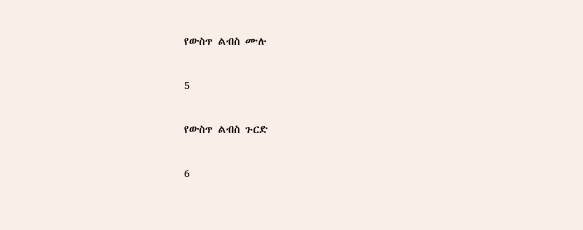የውስጥ ልብስ ሙሉ

5

የውስጥ ልብስ ጉርድ

6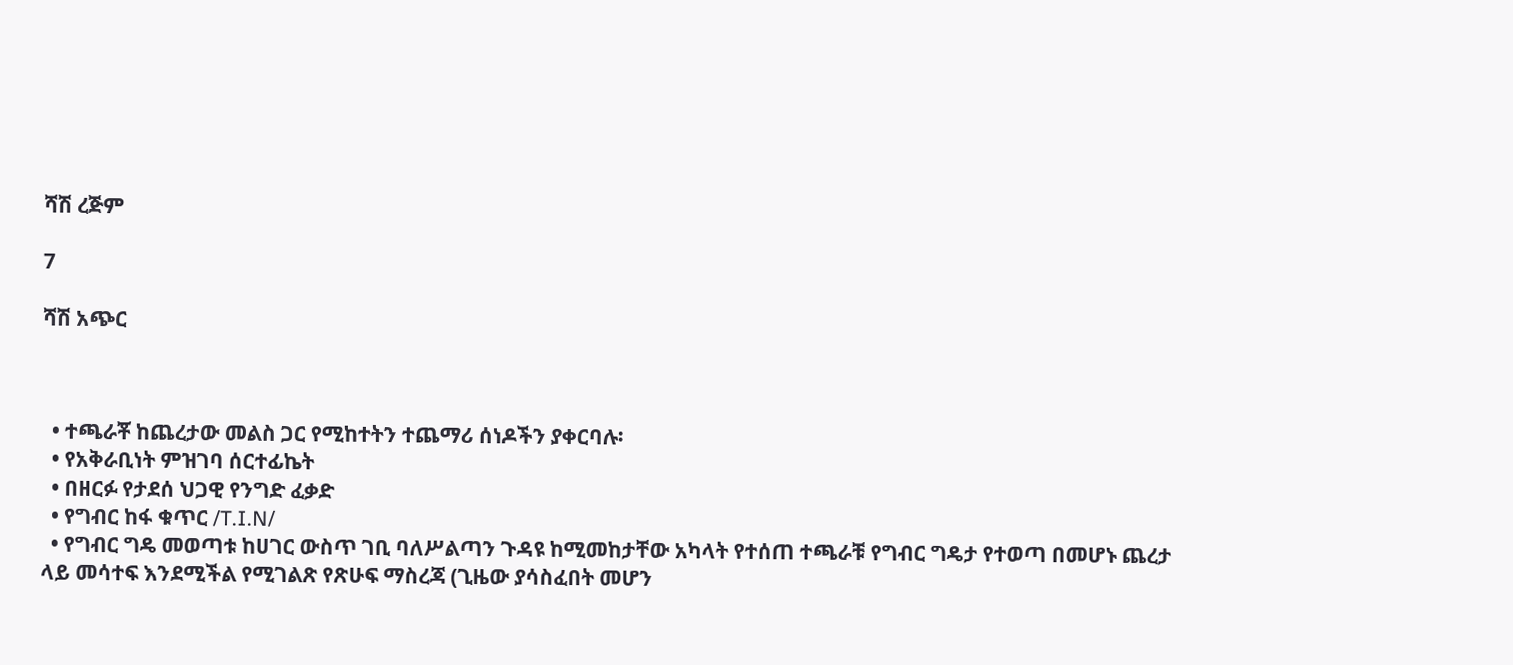ሻሽ ረጅም

7

ሻሽ አጭር



  • ተጫራቾ ከጨረታው መልስ ጋር የሚከተትን ተጨማሪ ሰነዶችን ያቀርባሉ፡
  • የአቅራቢነት ምዝገባ ሰርተፊኬት
  • በዘርፉ የታደሰ ህጋዊ የንግድ ፈቃድ
  • የግብር ከፋ ቁጥር /T.I.N/
  • የግብር ግዴ መወጣቱ ከሀገር ውስጥ ገቢ ባለሥልጣን ጉዳዩ ከሚመከታቸው አካላት የተሰጠ ተጫራቹ የግብር ግዴታ የተወጣ በመሆኑ ጨረታ ላይ መሳተፍ እንደሚችል የሚገልጽ የጽሁፍ ማስረጃ (ጊዜው ያሳስፈበት መሆን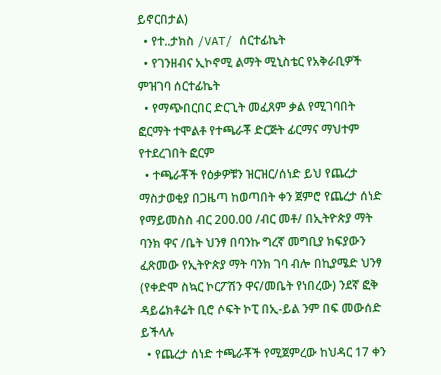ይኖርበታል)
  • የተ..ታክስ /VAT/ ሰርተፊኬት
  • የገንዘብና ኢኮኖሚ ልማት ሚኒስቴር የአቅራቢዎች ምዝገባ ሰርተፊኬት
  • የማጭበርበር ድርጊት መፈጸም ቃል የሚገባበት ፎርማት ተሞልቶ የተጫራቾ ድርጅት ፊርማና ማህተም የተደረገበት ፎርም
  • ተጫራቾች የዕቃዎቹን ዝርዝር/ሰነድ ይህ የጨረታ ማስታወቂያ በጋዜጣ ከወጣበት ቀን ጀምሮ የጨረታ ሰነድ የማይመስስ ብር 200.00 /ብር መቶ/ በኢትዮጵያ ማት ባንክ ዋና /ቤት ህንፃ በባንኩ ግረኛ መግቢያ ክፍያውን ፈጽመው የኢትዮጵያ ማት ባንክ ገባ ብሎ በኪያሜድ ህንፃ (የቀድሞ ስኳር ኮርፖሽን ዋና/መቤት የነበረው) ንደኛ ፎቅ ዳይሬክቶሬት ቢሮ ሶፍት ኮፒ በኢ-ይል ንም በፍ መውሰድ ይችላሉ
  • የጨረታ ሰነድ ተጫራቾች የሚጀምረው ከህዳር 17 ቀን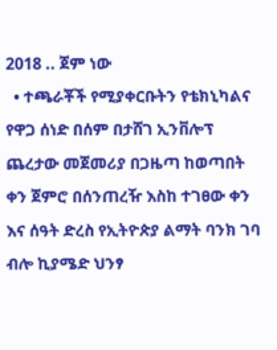2018 .. ጀም ነው
  • ተጫራቾች የሚያቀርቡትን የቴክኒካልና የዋጋ ሰነድ በሰም በታሸገ ኢንቨሎፕ ጨረታው መጀመሪያ በጋዜጣ ከወጣበት ቀን ጀምሮ በሰንጠረዥ እስከ ተገፀው ቀን እና ሰዓት ድረስ የኢትዮጵያ ልማት ባንክ ገባ ብሎ ኪያሜድ ህንፃ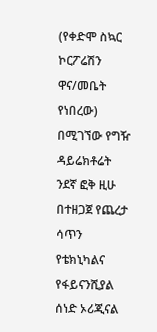(የቀድሞ ስኳር ኮርፖሬሽን ዋና/መቤት የነበረው) በሚገኘው የግዥ ዳይሬክቶሬት ንደኛ ፎቅ ዚሁ በተዘጋጀ የጨረታ ሳጥን የቴክኒካልና የፋይናንሺያል ሰነድ ኦሪጂናል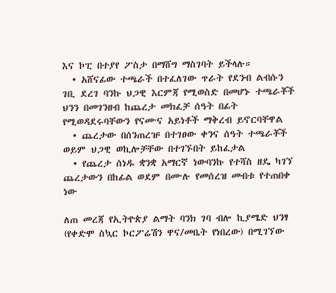እና ኮፒ በተያየ ፖስታ በማሸግ ማስገባት ይችላሉ።
  • አሸናፊው ተጫራች በተፈለገው ጥራት የደንብ ልብሱን ገቢ ደረገ ባንኩ ህጋዊ እርምጃ የሚወስድ በመሆኑ ተጫራቾች ህንን በመገንዘብ ከጨረታ መክፈቻ ሰዓት በፊት የሚወዳደሩባቸውን የናሙና አይነቶች ማቅረብ ይኖርባቸዋል
  • ጨረታው በሰንጠረዡ በተገፀው ቀንና ሰዓት ተጫራቾች ወይም ህጋዊ ወኪሎቻቸው በተገኙበት ይከፈታል
  • የጨረታ ሰነዱ ቋንቋ አማርኛ ነውባንኩ የተሻስ ዘዴ ካገኘ ጨረታውን በከፊል ወደም በሙሉ የመሰረዝ መብቱ የተጠበቀ ነው

ለጠ መረጃ የኢትዮጵያ ልማት ባንክ ገባ ብሎ ኪያሜድ ህንፃ (የቀድሞ ስኳር ኮርፖሬሽን ዋና/መቤት የነበረው) በሚገኘው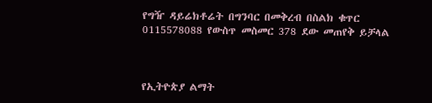የግዥ ዳይሬክቶሬት በግንባር በመቅረብ በስልክ ቁጥር 0115578088 የውስጥ መስመር 378 ደው መጠየቅ ይቻላል



የኢትዮጵያ ልማት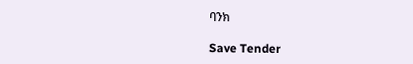ባንክ

Save Tender